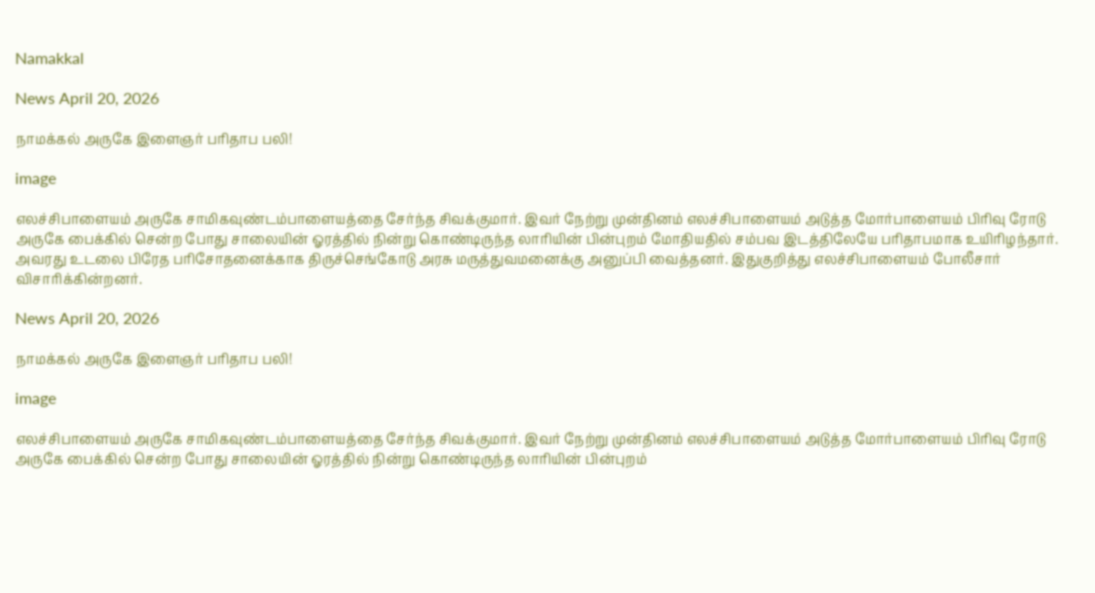Namakkal

News April 20, 2026

நாமக்கல் அருகே இளைஞர் பரிதாப பலி!

image

எலச்சிபாளையம் அருகே சாமிகவுண்டம்பாளையத்தை சேர்ந்த சிவக்குமார். இவர் நேற்று முன்தினம் எலச்சிபாளையம் அடுத்த மோர்பாளையம் பிரிவு ரோடு அருகே பைக்கில் சென்ற போது சாலையின் ஓரத்தில் நின்று கொண்டிருந்த லாரியின் பின்புறம் மோதியதில் சம்பவ இடத்திலேயே பரிதாபமாக உயிரிழந்தார். அவரது உடலை பிரேத பரிசோதனைக்காக திருச்செங்கோடு அரசு மருத்துவமனைக்கு அனுப்பி வைத்தனர். இதுகுறித்து எலச்சிபாளையம் போலீசார் விசாரிக்கின்றனர்.

News April 20, 2026

நாமக்கல் அருகே இளைஞர் பரிதாப பலி!

image

எலச்சிபாளையம் அருகே சாமிகவுண்டம்பாளையத்தை சேர்ந்த சிவக்குமார். இவர் நேற்று முன்தினம் எலச்சிபாளையம் அடுத்த மோர்பாளையம் பிரிவு ரோடு அருகே பைக்கில் சென்ற போது சாலையின் ஓரத்தில் நின்று கொண்டிருந்த லாரியின் பின்புறம்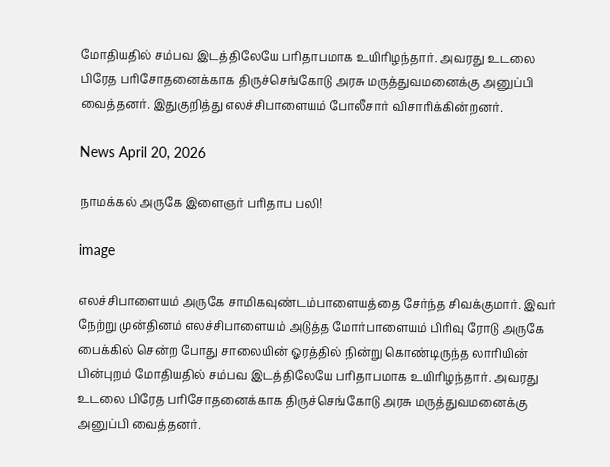மோதியதில் சம்பவ இடத்திலேயே பரிதாபமாக உயிரிழந்தார். அவரது உடலை பிரேத பரிசோதனைக்காக திருச்செங்கோடு அரசு மருத்துவமனைக்கு அனுப்பி வைத்தனர். இதுகுறித்து எலச்சிபாளையம் போலீசார் விசாரிக்கின்றனர்.

News April 20, 2026

நாமக்கல் அருகே இளைஞர் பரிதாப பலி!

image

எலச்சிபாளையம் அருகே சாமிகவுண்டம்பாளையத்தை சேர்ந்த சிவக்குமார். இவர் நேற்று முன்தினம் எலச்சிபாளையம் அடுத்த மோர்பாளையம் பிரிவு ரோடு அருகே பைக்கில் சென்ற போது சாலையின் ஓரத்தில் நின்று கொண்டிருந்த லாரியின் பின்புறம் மோதியதில் சம்பவ இடத்திலேயே பரிதாபமாக உயிரிழந்தார். அவரது உடலை பிரேத பரிசோதனைக்காக திருச்செங்கோடு அரசு மருத்துவமனைக்கு அனுப்பி வைத்தனர்.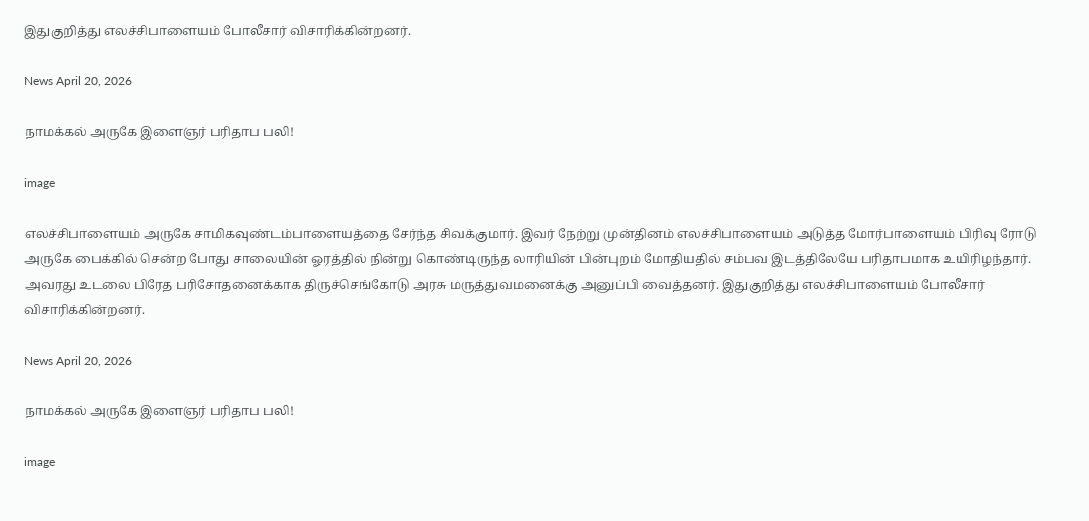இதுகுறித்து எலச்சிபாளையம் போலீசார் விசாரிக்கின்றனர்.

News April 20, 2026

நாமக்கல் அருகே இளைஞர் பரிதாப பலி!

image

எலச்சிபாளையம் அருகே சாமிகவுண்டம்பாளையத்தை சேர்ந்த சிவக்குமார். இவர் நேற்று முன்தினம் எலச்சிபாளையம் அடுத்த மோர்பாளையம் பிரிவு ரோடு அருகே பைக்கில் சென்ற போது சாலையின் ஓரத்தில் நின்று கொண்டிருந்த லாரியின் பின்புறம் மோதியதில் சம்பவ இடத்திலேயே பரிதாபமாக உயிரிழந்தார். அவரது உடலை பிரேத பரிசோதனைக்காக திருச்செங்கோடு அரசு மருத்துவமனைக்கு அனுப்பி வைத்தனர். இதுகுறித்து எலச்சிபாளையம் போலீசார் விசாரிக்கின்றனர்.

News April 20, 2026

நாமக்கல் அருகே இளைஞர் பரிதாப பலி!

image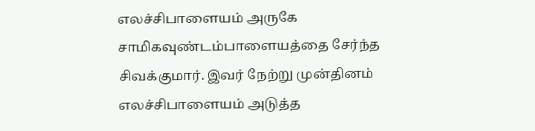எலச்சிபாளையம் அருகே சாமிகவுண்டம்பாளையத்தை சேர்ந்த சிவக்குமார். இவர் நேற்று முன்தினம் எலச்சிபாளையம் அடுத்த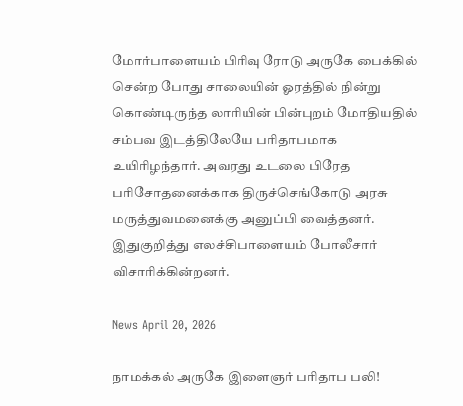மோர்பாளையம் பிரிவு ரோடு அருகே பைக்கில் சென்ற போது சாலையின் ஓரத்தில் நின்று கொண்டிருந்த லாரியின் பின்புறம் மோதியதில் சம்பவ இடத்திலேயே பரிதாபமாக உயிரிழந்தார். அவரது உடலை பிரேத பரிசோதனைக்காக திருச்செங்கோடு அரசு மருத்துவமனைக்கு அனுப்பி வைத்தனர். இதுகுறித்து எலச்சிபாளையம் போலீசார் விசாரிக்கின்றனர்.

News April 20, 2026

நாமக்கல் அருகே இளைஞர் பரிதாப பலி!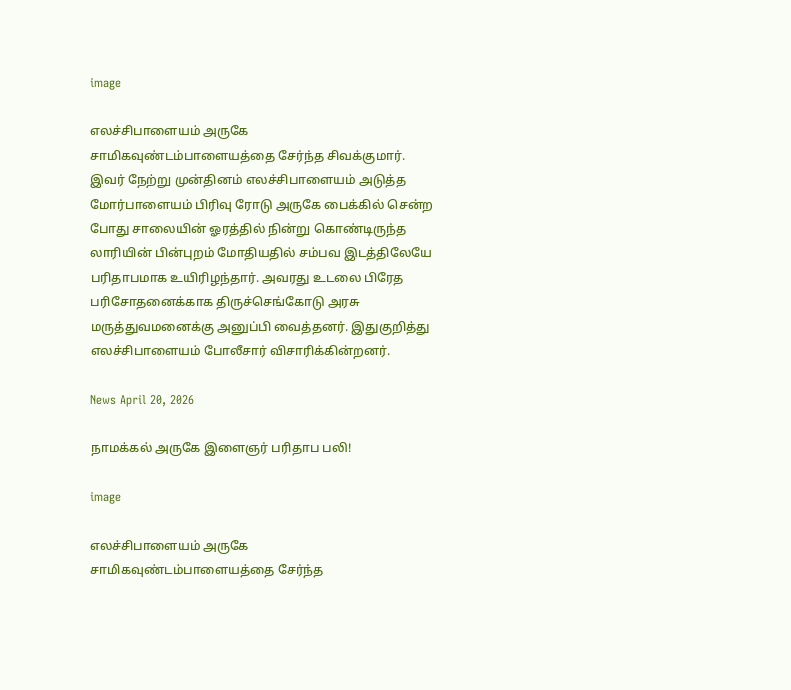image

எலச்சிபாளையம் அருகே சாமிகவுண்டம்பாளையத்தை சேர்ந்த சிவக்குமார். இவர் நேற்று முன்தினம் எலச்சிபாளையம் அடுத்த மோர்பாளையம் பிரிவு ரோடு அருகே பைக்கில் சென்ற போது சாலையின் ஓரத்தில் நின்று கொண்டிருந்த லாரியின் பின்புறம் மோதியதில் சம்பவ இடத்திலேயே பரிதாபமாக உயிரிழந்தார். அவரது உடலை பிரேத பரிசோதனைக்காக திருச்செங்கோடு அரசு மருத்துவமனைக்கு அனுப்பி வைத்தனர். இதுகுறித்து எலச்சிபாளையம் போலீசார் விசாரிக்கின்றனர்.

News April 20, 2026

நாமக்கல் அருகே இளைஞர் பரிதாப பலி!

image

எலச்சிபாளையம் அருகே சாமிகவுண்டம்பாளையத்தை சேர்ந்த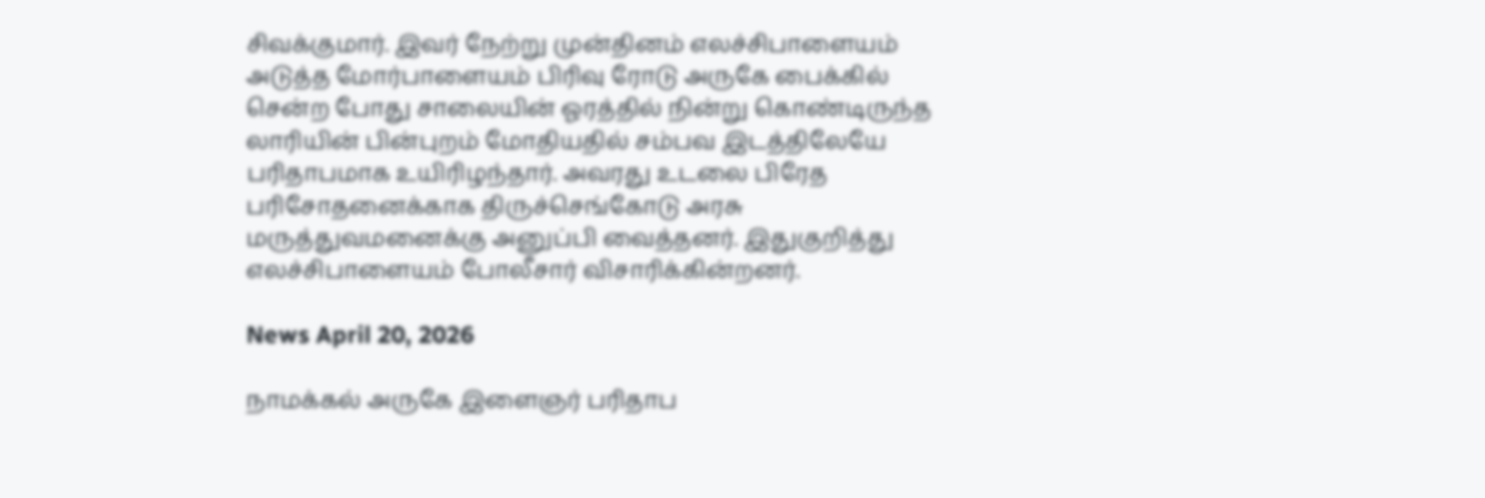சிவக்குமார். இவர் நேற்று முன்தினம் எலச்சிபாளையம் அடுத்த மோர்பாளையம் பிரிவு ரோடு அருகே பைக்கில் சென்ற போது சாலையின் ஓரத்தில் நின்று கொண்டிருந்த லாரியின் பின்புறம் மோதியதில் சம்பவ இடத்திலேயே பரிதாபமாக உயிரிழந்தார். அவரது உடலை பிரேத பரிசோதனைக்காக திருச்செங்கோடு அரசு மருத்துவமனைக்கு அனுப்பி வைத்தனர். இதுகுறித்து எலச்சிபாளையம் போலீசார் விசாரிக்கின்றனர்.

News April 20, 2026

நாமக்கல் அருகே இளைஞர் பரிதாப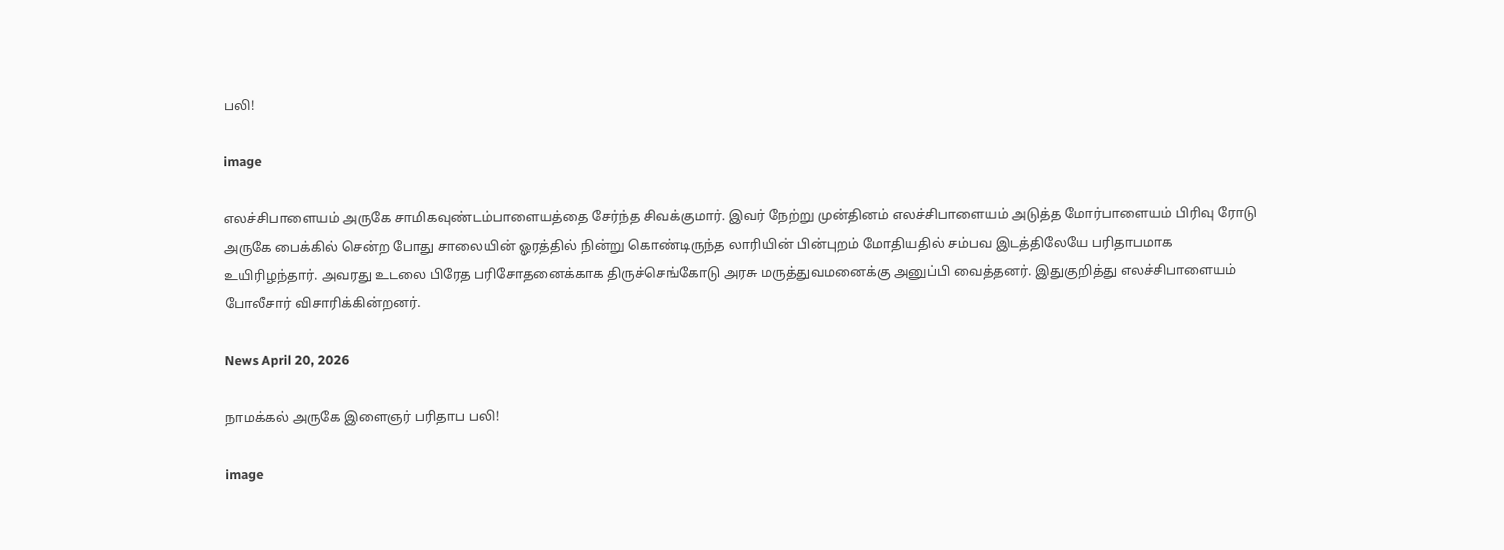பலி!

image

எலச்சிபாளையம் அருகே சாமிகவுண்டம்பாளையத்தை சேர்ந்த சிவக்குமார். இவர் நேற்று முன்தினம் எலச்சிபாளையம் அடுத்த மோர்பாளையம் பிரிவு ரோடு அருகே பைக்கில் சென்ற போது சாலையின் ஓரத்தில் நின்று கொண்டிருந்த லாரியின் பின்புறம் மோதியதில் சம்பவ இடத்திலேயே பரிதாபமாக உயிரிழந்தார். அவரது உடலை பிரேத பரிசோதனைக்காக திருச்செங்கோடு அரசு மருத்துவமனைக்கு அனுப்பி வைத்தனர். இதுகுறித்து எலச்சிபாளையம் போலீசார் விசாரிக்கின்றனர்.

News April 20, 2026

நாமக்கல் அருகே இளைஞர் பரிதாப பலி!

image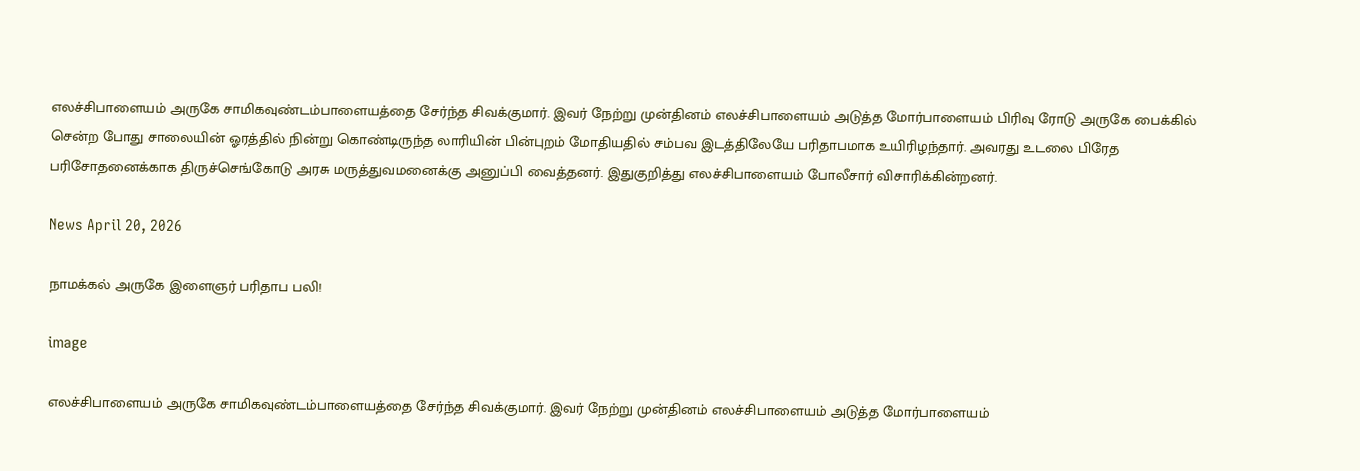எலச்சிபாளையம் அருகே சாமிகவுண்டம்பாளையத்தை சேர்ந்த சிவக்குமார். இவர் நேற்று முன்தினம் எலச்சிபாளையம் அடுத்த மோர்பாளையம் பிரிவு ரோடு அருகே பைக்கில் சென்ற போது சாலையின் ஓரத்தில் நின்று கொண்டிருந்த லாரியின் பின்புறம் மோதியதில் சம்பவ இடத்திலேயே பரிதாபமாக உயிரிழந்தார். அவரது உடலை பிரேத பரிசோதனைக்காக திருச்செங்கோடு அரசு மருத்துவமனைக்கு அனுப்பி வைத்தனர். இதுகுறித்து எலச்சிபாளையம் போலீசார் விசாரிக்கின்றனர்.

News April 20, 2026

நாமக்கல் அருகே இளைஞர் பரிதாப பலி!

image

எலச்சிபாளையம் அருகே சாமிகவுண்டம்பாளையத்தை சேர்ந்த சிவக்குமார். இவர் நேற்று முன்தினம் எலச்சிபாளையம் அடுத்த மோர்பாளையம்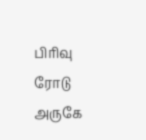பிரிவு ரோடு அருகே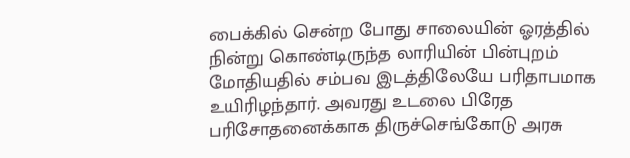பைக்கில் சென்ற போது சாலையின் ஓரத்தில் நின்று கொண்டிருந்த லாரியின் பின்புறம் மோதியதில் சம்பவ இடத்திலேயே பரிதாபமாக உயிரிழந்தார். அவரது உடலை பிரேத பரிசோதனைக்காக திருச்செங்கோடு அரசு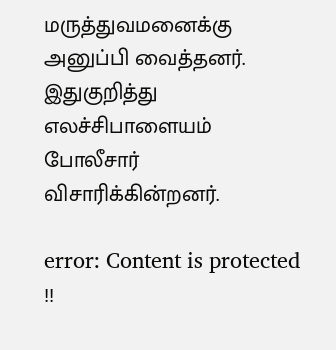மருத்துவமனைக்கு அனுப்பி வைத்தனர். இதுகுறித்து எலச்சிபாளையம் போலீசார் விசாரிக்கின்றனர்.

error: Content is protected !!